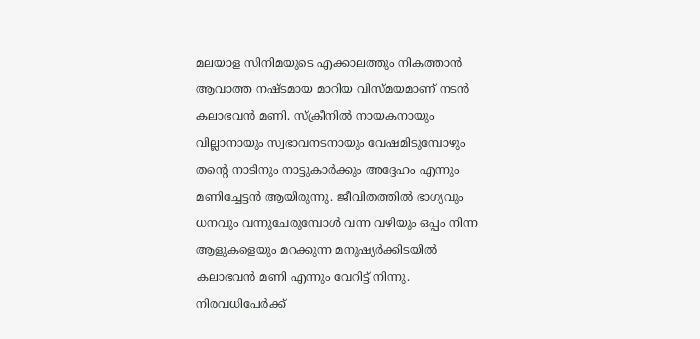മലയാള സിനിമയുടെ എക്കാലത്തും നികത്താൻ ആവാത്ത നഷ്ടമായ മാറിയ വിസ്മയമാണ് നടൻ കലാഭവൻ മണി. സ്ക്രീനിൽ നായകനായും വില്ലാനായും സ്വഭാവനടനായും വേഷമിടുമ്പോഴും തന്റെ നാടിനും നാട്ടുകാർക്കും അദ്ദേഹം എന്നും മണിച്ചേട്ടൻ ആയിരുന്നു. ജീവിതത്തിൽ ഭാഗ്യവും ധനവും വന്നുചേരുമ്പോൾ വന്ന വഴിയും ഒപ്പം നിന്ന ആളുകളെയും മറക്കുന്ന മനുഷ്യർക്കിടയിൽ കലാഭവൻ മണി എന്നും വേറിട്ട് നിന്നു.
നിരവധിപേർക്ക്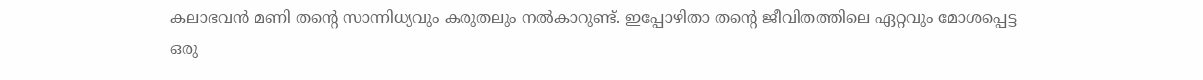കലാഭവൻ മണി തന്റെ സാന്നിധ്യവും കരുതലും നൽകാറുണ്ട്. ഇപ്പോഴിതാ തന്റെ ജീവിതത്തിലെ ഏറ്റവും മോശപ്പെട്ട ഒരു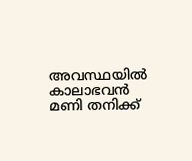അവസ്ഥയിൽ കാലാഭവൻ മണി തനിക്ക്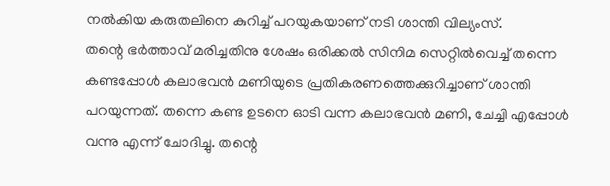നൽകിയ കരുതലിനെ കുറിച്ച് പറയുകയാണ് നടി ശാന്തി വില്യംസ്.
തന്റെ ഭർത്താവ് മരിച്ചതിനു ശേഷം ഒരിക്കൽ സിനിമ സെറ്റിൽവെച്ച് തന്നെ കണ്ടപ്പോൾ കലാഭവൻ മണിയുടെ പ്രതികരണത്തെക്കുറിച്ചാണ് ശാന്തി പറയുന്നത്. തന്നെ കണ്ട ഉടനെ ഓടി വന്ന കലാഭവൻ മണി, ചേച്ചി എപ്പോൾ വന്നു എന്ന് ചോദിച്ചു. തന്റെ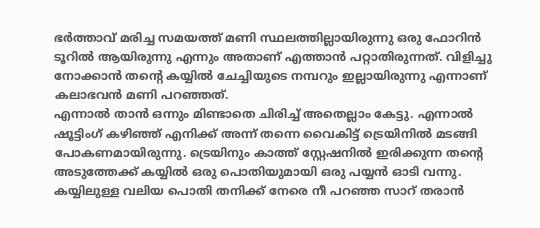ഭർത്താവ് മരിച്ച സമയത്ത് മണി സ്ഥലത്തില്ലായിരുന്നു ഒരു ഫോറിൻ ടൂറിൽ ആയിരുന്നു എന്നും അതാണ് എത്താൻ പറ്റാതിരുന്നത്. വിളിച്ചു നോക്കാൻ തന്റെ കയ്യിൽ ചേച്ചിയുടെ നമ്പറും ഇല്ലായിരുന്നു എന്നാണ് കലാഭവൻ മണി പറഞ്ഞത്.
എന്നാൽ താൻ ഒന്നും മിണ്ടാതെ ചിരിച്ച് അതെല്ലാം കേട്ടു. എന്നാൽ ഷൂട്ടിംഗ് കഴിഞ്ഞ് എനിക്ക് അന്ന് തന്നെ വൈകിട്ട് ട്രെയിനിൽ മടങ്ങി പോകണമായിരുന്നു. ട്രെയിനും കാത്ത് സ്റ്റേഷനിൽ ഇരിക്കുന്ന തന്റെ അടുത്തേക്ക് കയ്യിൽ ഒരു പൊതിയുമായി ഒരു പയ്യൻ ഓടി വന്നു.
കയ്യിലുള്ള വലിയ പൊതി തനിക്ക് നേരെ നീ പറഞ്ഞ സാറ് തരാൻ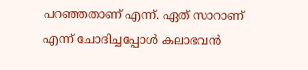പറഞ്ഞതാണ് എന്ന്. ഏത് സാറാണ് എന്ന് ചോദിച്ചപ്പോൾ കലാഭവൻ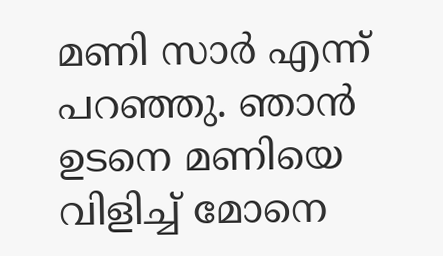മണി സാർ എന്ന് പറഞ്ഞു. ഞാൻ ഉടനെ മണിയെ വിളിച്ച് മോനെ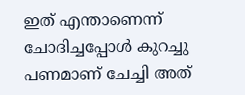ഇത് എന്താണെന്ന് ചോദിച്ചപ്പോൾ കുറച്ചു പണമാണ് ചേച്ചി അത്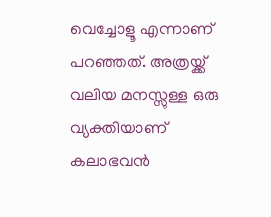വെച്ചോളൂ എന്നാണ് പറഞ്ഞത്. അത്രയ്ക്ക് വലിയ മനസ്സുള്ള ഒരു വ്യക്തിയാണ് കലാഭവൻ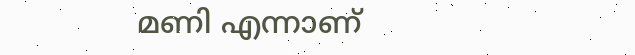മണി എന്നാണ്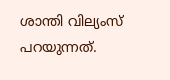ശാന്തി വില്യംസ് പറയുന്നത്.